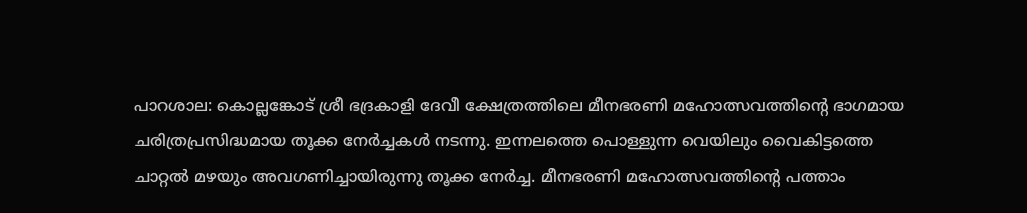പാറശാല: കൊല്ലങ്കോട് ശ്രീ ഭദ്രകാളി ദേവീ ക്ഷേത്രത്തിലെ മീനഭരണി മഹോത്സവത്തിന്റെ ഭാഗമായ ചരിത്രപ്രസിദ്ധമായ തൂക്ക നേർച്ചകൾ നടന്നു. ഇന്നലത്തെ പൊള്ളുന്ന വെയിലും വൈകിട്ടത്തെ ചാറ്റൽ മഴയും അവഗണിച്ചായിരുന്നു തൂക്ക നേർച്ച. മീനഭരണി മഹോത്സവത്തിന്റെ പത്താം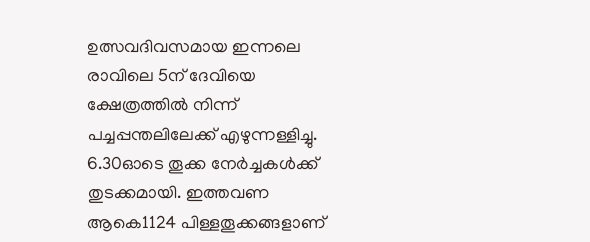ഉത്സവദിവസമായ ഇന്നലെ രാവിലെ 5ന് ദേവിയെ ക്ഷേത്രത്തിൽ നിന്ന് പച്ചപ്പന്തലിലേക്ക് എഴുന്നള്ളിച്ചു. 6.30ഓടെ തൂക്ക നേർച്ചകൾക്ക് തുടക്കമായി. ഇത്തവണ ആകെ1124 പിള്ളതൂക്കങ്ങളാണ്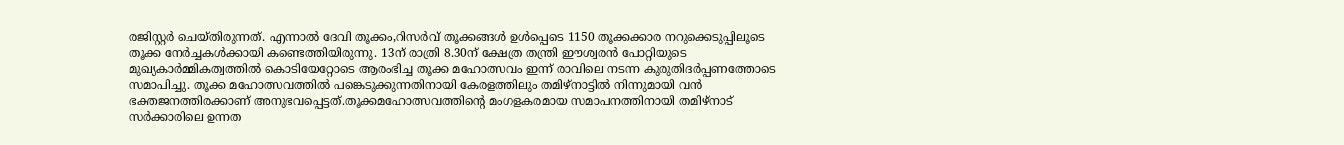രജിസ്റ്റർ ചെയ്തിരുന്നത്. എന്നാൽ ദേവി തൂക്കം,റിസർവ് തൂക്കങ്ങൾ ഉൾപ്പെടെ 1150 തൂക്കക്കാര നറുക്കെടുപ്പിലൂടെ തൂക്ക നേർച്ചകൾക്കായി കണ്ടെത്തിയിരുന്നു. 13ന് രാത്രി 8.30ന് ക്ഷേത്ര തന്ത്രി ഈശ്വരൻ പോറ്റിയുടെ മുഖ്യകാർമ്മികത്വത്തിൽ കൊടിയേറ്റോടെ ആരംഭിച്ച തൂക്ക മഹോത്സവം ഇന്ന് രാവിലെ നടന്ന കുരുതിദർപ്പണത്തോടെ സമാപിച്ചു. തൂക്ക മഹോത്സവത്തിൽ പങ്കെടുക്കുന്നതിനായി കേരളത്തിലും തമിഴ്നാട്ടിൽ നിന്നുമായി വൻ ഭക്തജനത്തിരക്കാണ് അനുഭവപ്പെട്ടത്.തൂക്കമഹോത്സവത്തിന്റെ മംഗളകരമായ സമാപനത്തിനായി തമിഴ്നാട് സർക്കാരിലെ ഉന്നത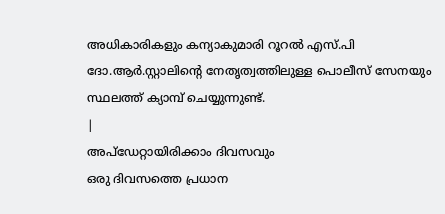അധികാരികളും കന്യാകുമാരി റൂറൽ എസ്.പി ദോ.ആർ.സ്റ്റാലിന്റെ നേതൃത്വത്തിലുള്ള പൊലീസ് സേനയും സ്ഥലത്ത് ക്യാമ്പ് ചെയ്യുന്നുണ്ട്.
|
അപ്ഡേറ്റായിരിക്കാം ദിവസവും
ഒരു ദിവസത്തെ പ്രധാന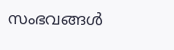സംഭവങ്ങൾ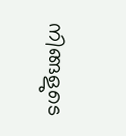നിങ്ങളുടെ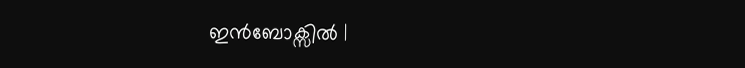ഇൻബോക്സിൽ |